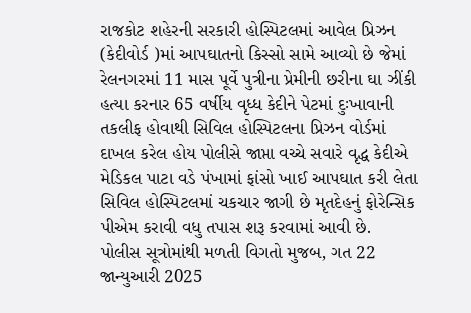રાજકોટ શહેરની સરકારી હોસ્પિટલમાં આવેલ પ્રિઝન (કેદીવોર્ડ )માં આપઘાતનો કિસ્સો સામે આવ્યો છે જેમાં રેલનગરમાં 11 માસ પૂર્વે પુત્રીના પ્રેમીની છરીના ઘા ઝીંકી હત્યા કરનાર 65 વર્ષીય વૃધ્ધ કેદીને પેટમાં દુઃખાવાની તકલીફ હોવાથી સિવિલ હોસ્પિટલના પ્રિઝન વોર્ડમાં દાખલ કરેલ હોય પોલીસે જાપ્તા વચ્ચે સવારે વૃદ્ધ કેદીએ મેડિકલ પાટા વડે પંખામાં ફાંસો ખાઈ આપઘાત કરી લેતા સિવિલ હોસ્પિટલમાં ચકચાર જાગી છે મૃતદેહનું ફોરેન્સિક પીએમ કરાવી વધુ તપાસ શરૂ કરવામાં આવી છે.
પોલીસ સૂત્રોમાંથી મળતી વિગતો મુજબ, ગત 22 જાન્યુઆરી 2025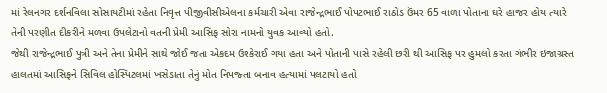માં રેલનગર દર્શનવિલા સોસાયટીમાં રહેતા નિવૃત્ત પીજીવીસીએલના કર્મચારી એવા રાજેન્દ્રભાઈ પોપટભાઈ રાઠોડ ઉંમર 65 વાળા પોતાના ઘરે હાજર હોય ત્યારે તેની પરણીત દીકરીને મળવા ઉપલેટાનો વતની પ્રેમી આસિફ સોરા નામનો યુવક આવ્યો હતો.
જેથી રાજેન્દ્રભાઈ પુત્રી અને તેના પ્રેમીને સાથે જોઈ જતા એકદમ ઉશ્કેરાઈ ગયા હતા અને પોતાની પાસે રહેલી છરી થી આસિફ પર હુમલો કરતા ગંભીર ઇજાગ્રસ્ત હાલતમાં આસિફને સિવિલ હોસ્પિટલમાં ખસેડાતા તેનું મોત નિપજ્તા બનાવ હત્યામાં પલટાયો હતો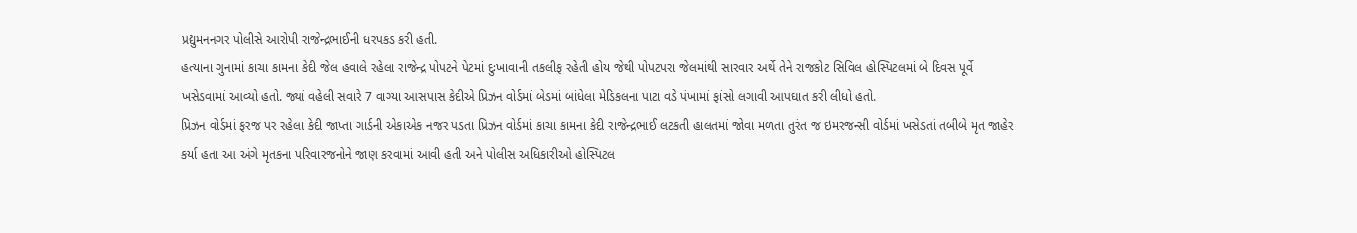પ્રદ્યુમનનગર પોલીસે આરોપી રાજેન્દ્રભાઈની ધરપકડ કરી હતી.
હત્યાના ગુનામાં કાચા કામના કેદી જેલ હવાલે રહેલા રાજેન્દ્ર પોપટને પેટમાં દુઃખાવાની તકલીફ રહેતી હોય જેથી પોપટપરા જેલમાંથી સારવાર અર્થે તેને રાજકોટ સિવિલ હોસ્પિટલમાં બે દિવસ પૂર્વે ખસેડવામાં આવ્યો હતો. જ્યાં વહેલી સવારે 7 વાગ્યા આસપાસ કેદીએ પ્રિઝન વોર્ડમાં બેડમાં બાંધેલા મેડિકલના પાટા વડે પંખામાં ફાંસો લગાવી આપઘાત કરી લીધો હતો.
પ્રિઝન વોર્ડમાં ફરજ પર રહેલા કેદી જાપ્તા ગાર્ડની એકાએક નજર પડતા પ્રિઝન વોર્ડમાં કાચા કામના કેદી રાજેન્દ્રભાઈ લટકતી હાલતમાં જોવા મળતા તુરંત જ ઇમરજન્સી વોર્ડમાં ખસેડતાં તબીબે મૃત જાહેર કર્યા હતા આ અંગે મૃતકના પરિવારજનોને જાણ કરવામાં આવી હતી અને પોલીસ અધિકારીઓ હોસ્પિટલ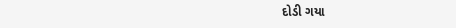દોડી ગયા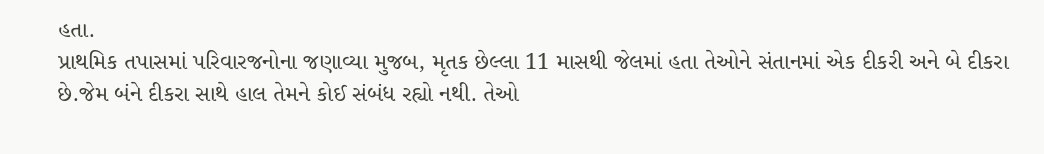હતા.
પ્રાથમિક તપાસમાં પરિવારજનોના જણાવ્યા મુજબ, મૃતક છેલ્લા 11 માસથી જેલમાં હતા તેઓને સંતાનમાં એક દીકરી અને બે દીકરા છે.જેમ બંને દીકરા સાથે હાલ તેમને કોઈ સંબંધ રહ્યો નથી. તેઓ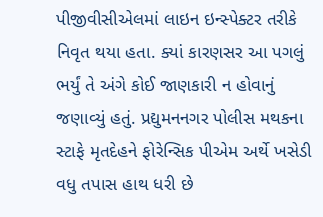પીજીવીસીએલમાં લાઇન ઇન્સ્પેક્ટર તરીકે નિવૃત થયા હતા. ક્યાં કારણસર આ પગલું ભર્યું તે અંગે કોઈ જાણકારી ન હોવાનું જણાવ્યું હતું. પ્રદ્યુમનનગર પોલીસ મથકના સ્ટાફે મૃતદેહને ફોરેન્સિક પીએમ અર્થે ખસેડી વધુ તપાસ હાથ ધરી છે